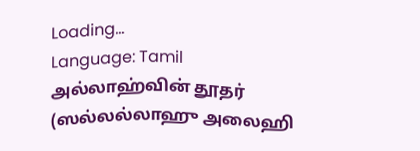Loading...
Language: Tamil
அல்லாஹ்வின் தூதர் (ஸல்லல்லாஹு அலைஹி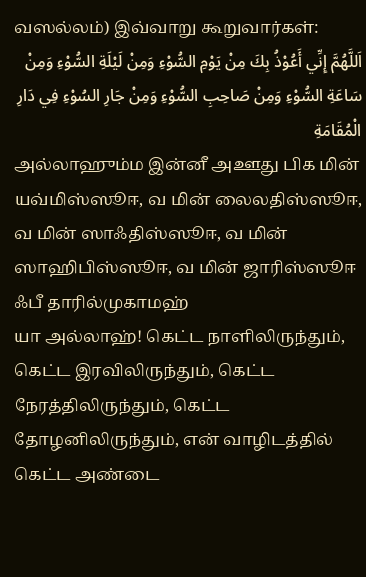வஸல்லம்) இவ்வாறு கூறுவார்கள்:
اَللَّهُمَّ إِنِّي أَعُوْذُ بِكَ مِنْ يَوْمِ السُّوْءِ وَمِنْ لَيْلَةِ السُّوْءِ وَمِنْ سَاعَةِ السُّوْءِ وَمِنْ صَاحِبِ السُّوْءِ وَمِنْ جَارِ السُوْءِ فِي دَارِ الْمُقَامَةِ
அல்லாஹும்ம இன்னீ அஊது பிக மின் யவ்மிஸ்ஸூஈ, வ மின் லைலதிஸ்ஸூஈ, வ மின் ஸாஃதிஸ்ஸூஈ, வ மின் ஸாஹிபிஸ்ஸூஈ, வ மின் ஜாரிஸ்ஸூஈ ஃபீ தாரில்முகாமஹ்
யா அல்லாஹ்! கெட்ட நாளிலிருந்தும், கெட்ட இரவிலிருந்தும், கெட்ட நேரத்திலிருந்தும், கெட்ட தோழனிலிருந்தும், என் வாழிடத்தில் கெட்ட அண்டை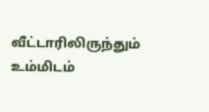வீட்டாரிலிருந்தும் உம்மிடம்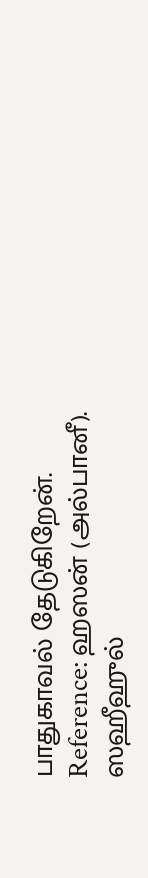பாதுகாவல் தேடுகிறேன்.
Reference: ஹஸன் (அல்பானீ). ஸஹீஹுல்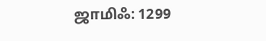ஜாமிஃ: 1299